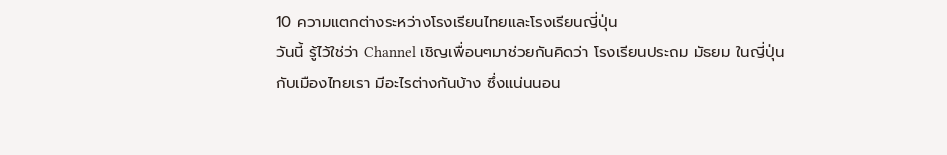10 ความแตกต่างระหว่างโรงเรียนไทยและโรงเรียนญี่ปุ่น
วันนี้ รู้ไว้ใช่ว่า Channel เชิญเพื่อนๆมาช่วยกันคิดว่า โรงเรียนประถม มัธยม ในญี่ปุ่นกับเมืองไทยเรา มีอะไรต่างกันบ้าง ซึ่งแน่นนอน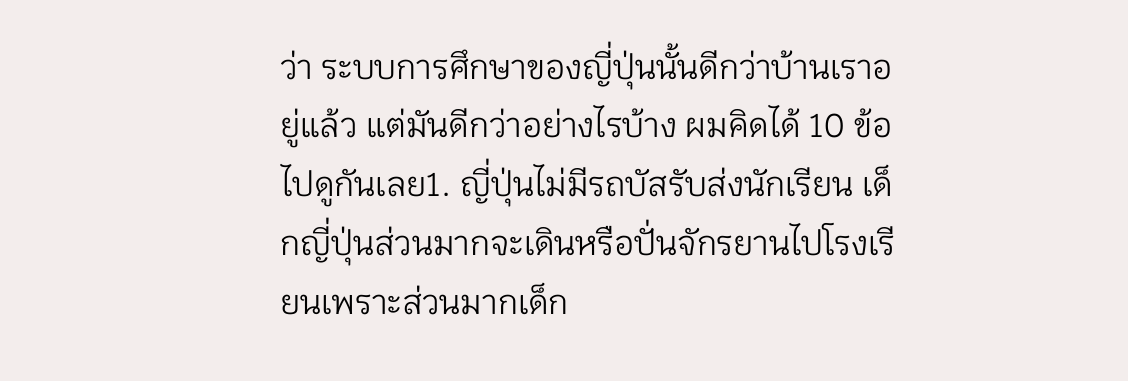ว่า ระบบการศึกษาของญี่ปุ่นนั้นดีกว่าบ้านเราอยู่แล้ว แต่มันดีกว่าอย่างไรบ้าง ผมคิดได้ 10 ข้อ ไปดูกันเลย1. ญี่ปุ่นไม่มีรถบัสรับส่งนักเรียน เด็กญี่ปุ่นส่วนมากจะเดินหรือปั่นจักรยานไปโรงเรียนเพราะส่วนมากเด็ก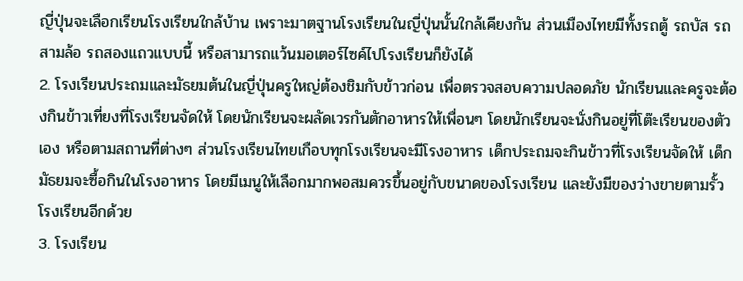ญี่ปุ่นจะเลือกเรียนโรงเรียนใกล้บ้าน เพราะมาตฐานโรงเรียนในญี่ปุ่นนั้นใกล้เคียงกัน ส่วนเมืองไทยมีทั้งรถตู้ รถบัส รถสามล้อ รถสองแถวแบบนี้ หรือสามารถแว้นมอเตอร์ไซค์ไปโรงเรียนก็ยังได้
2. โรงเรียนประถมและมัธยมต้นในญี่ปุ่นครูใหญ่ต้องชิมกับข้าวก่อน เพื่อตรวจสอบความปลอดภัย นักเรียนและครูจะต้องกินข้าวเที่ยงที่โรงเรียนจัดให้ โดยนักเรียนจะผลัดเวรกันตักอาหารให้เพื่อนๆ โดยนักเรียนจะนั่งกินอยู่ที่โต๊ะเรียนของตัวเอง หรือตามสถานที่ต่างๆ ส่วนโรงเรียนไทยเกือบทุกโรงเรียนจะมีโรงอาหาร เด็กประถมจะกินข้าวที่โรงเรียนจัดให้ เด็กมัธยมจะซื้อกินในโรงอาหาร โดยมีเมนูให้เลือกมากพอสมควรขึ้นอยู่กับขนาดของโรงเรียน และยังมีของว่างขายตามรั้วโรงเรียนอีกด้วย
3. โรงเรียน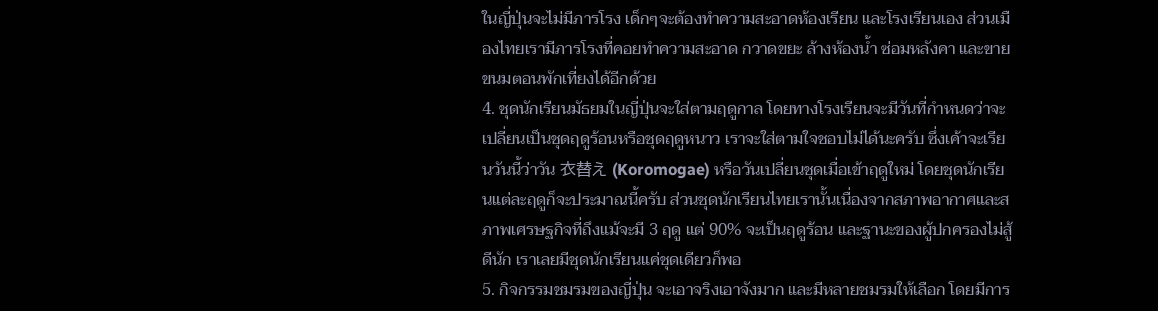ในญี่ปุ่นจะไม่มีภารโรง เด็กๆจะต้องทำความสะอาดห้องเรียน และโรงเรียนเอง ส่วนเมืองไทยเรามีภารโรงที่คอยทำความสะอาด กวาดขยะ ล้างห้องน้ำ ซ่อมหลังคา และขายขนมตอนพักเที่ยงได้อีกด้วย
4. ชุดนักเรียนมัธยมในญี่ปุ่นจะใส่ตามฤดูกาล โดยทางโรงเรียนจะมีวันที่กำหนดว่าจะเปลี่ยนเป็นชุดฤดูร้อนหรือชุดฤดูหนาว เราจะใส่ตามใจชอบไม่ได้นะครับ ซึ่งเค้าจะเรียนวันนี้ว่าวัน 衣替え (Koromogae) หรือวันเปลี่ยนชุดเมื่อเข้าฤดูใหม่ โดยชุดนักเรียนแต่ละฤดูก็จะประมาณนี้ครับ ส่วนชุดนักเรียนไทยเรานั้นเนื่องจากสภาพอากาศและสภาพเศรษฐกิจที่ถึงแม้จะมี 3 ฤดู แต่ 90% จะเป็นฤดูร้อน และฐานะของผู้ปกครองไม่สู้ดีนัก เราเลยมีชุดนักเรียนแค่ชุดเดียวก็พอ
5. กิจกรรมชมรมของญี่ปุ่น จะเอาจริงเอาจังมาก และมีหลายชมรมให้เลือก โดยมีการ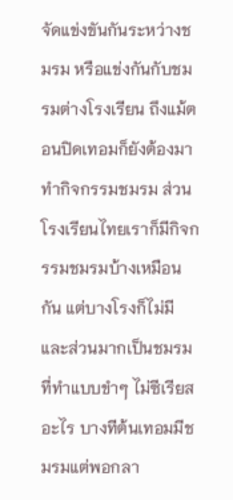จัดแข่งขันกันระหว่างชมรม หรือแข่งกันกับชมรมต่างโรงเรียน ถึงแม้ตอนปิดเทอมก็ยังต้องมาทำกิจกรรมชมรม ส่วนโรงเรียนไทยเราก็มีกิจกรรมชมรมบ้างเหมือนกัน แต่บางโรงก็ไม่มีและส่วนมากเป็นชมรมที่ทำแบบขำๆ ไม่ซีเรียสอะไร บางทีต้นเทอมมีชมรมแต่พอกลา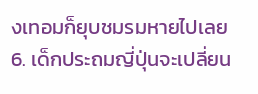งเทอมก็ยุบชมรมหายไปเลย
6. เด็กประถมญี่ปุ่นจะเปลี่ยน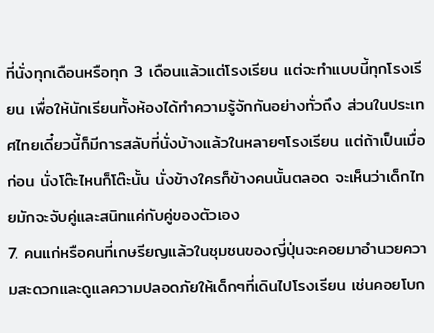ที่นั่งทุกเดือนหรือทุก 3 เดือนแล้วแต่โรงเรียน แต่จะทำแบบนี้ทุกโรงเรียน เพื่อให้นักเรียนทั้งห้องได้ทำความรู้จักกันอย่างทั่วถึง ส่วนในประเทศไทยเดี๋ยวนี้ก็มีการสลับที่นั่งบ้างแล้วในหลายๆโรงเรียน แต่ถ้าเป็นเมื่อก่อน นั่งโต๊ะไหนก็โต๊ะนั้น นั่งข้างใครก็ข้างคนนั้นตลอด จะเห็นว่าเด็กไทยมักจะจับคู่และสนิทแค่กับคู่ของตัวเอง
7. คนแก่หรือคนที่เกษรียญแล้วในชุมชนของญี่ปุ่นจะคอยมาอำนวยความสะดวกและดูแลความปลอดภัยให้เด็กๆที่เดินไปโรงเรียน เช่นคอยโบก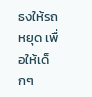ธงให้รถหยุด เพื่อให้เด็กๆ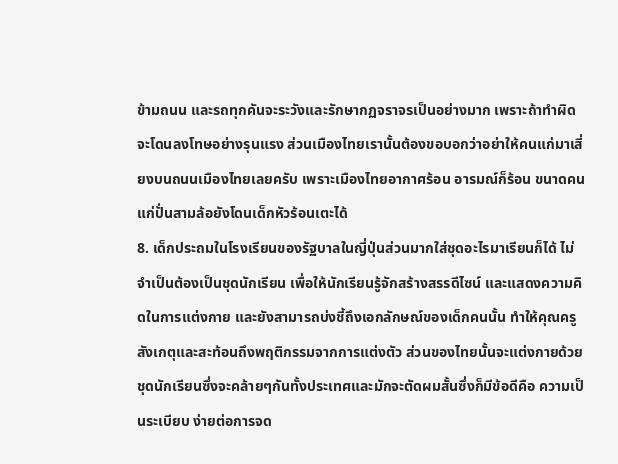ข้ามถนน และรถทุกคันจะระวังและรักษากฏจราจรเป็นอย่างมาก เพราะถ้าทำผิดจะโดนลงโทษอย่างรุนแรง ส่วนเมืองไทยเรานั้นต้องขอบอกว่าอย่าให้คนแก่มาเสี่ยงบนถนนเมืองไทยเลยครับ เพราะเมืองไทยอากาศร้อน อารมณ์ก็ร้อน ขนาดคนแก่ปั่นสามล้อยังโดนเด็กหัวร้อนเตะได้
8. เด็กประถมในโรงเรียนของรัฐบาลในญี่ปุ่นส่วนมากใส่ชุดอะไรมาเรียนก็ได้ ไม่จำเป็นต้องเป็นชุดนักเรียน เพื่อให้นักเรียนรู้จักสร้างสรรดีไซน์ และแสดงความคิดในการแต่งกาย และยังสามารถบ่งชี้ถึงเอกลักษณ์ของเด็กคนนั้น ทำให้คุณครูสังเกตุและสะท้อนถึงพฤติกรรมจากการแต่งตัว ส่วนของไทยนั้นจะแต่งกายด้วยชุดนักเรียนซึ่งจะคล้ายๆกันทั้งประเทศและมักจะตัดผมสั้นซึ่งก็มีข้อดีคือ ความเป็นระเบียบ ง่ายต่อการจด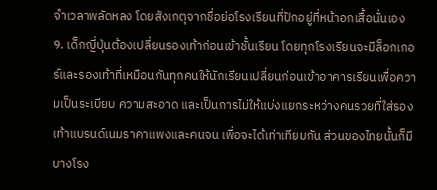จำเวลาพลัดหลง โดยสังเกตุจากชื่อย่อโรงเรียนที่ปักอยู่ที่หน้าอกเสื้อนั่นเอง
9. เด็กญี่ปุ่นต้องเปลี่ยนรองเท้าก่อนเข้าชั้นเรียน โดยทุกโรงเรียนจะมีล็อกเกอร์และรองเท้าที่เหมือนกันทุกคนให้นักเรียนเปลี่ยนก่อนเข้าอาคารเรียนเพื่อความเป็นระเบียบ ความสะอาด และเป็นการไม่ให้แบ่งแยกระหว่างคนรวยที่ใส่รองเท้าแบรนด์เนมราคาแพงและคนจน เพื่อจะได้เท่าเทียมกัน ส่วนของไทยนั้นก็มีบางโรง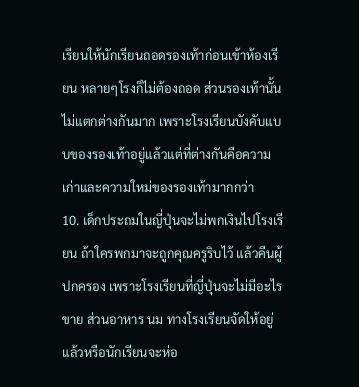เรียนให้นักเรียนถอดรองเท้าก่อนเข้าห้องเรียน หลายๆโรงก็ไม่ต้องถอด ส่วนรองเท้านั้นไม่แตกต่างกันมาก เพราะโรงเรียนบังคับแบบของรองเท้าอยู่แล้วแต่ที่ต่างกันคือความเก่าและความใหม่ของรองเท้ามากกว่า
10. เด็กประถมในญี่ปุ่นจะไม่พกเงินไปโรงเรียน ถ้าใครพกมาจะถูกคุณครูริบไว้ แล้วคืนผู้ปกครอง เพราะโรงเรียนที่ญี่ปุ่นจะไม่มีอะไรขาย ส่วนอาหาร นม ทางโรงเรียนจัดให้อยู่แล้วหรือนักเรียนจะห่อ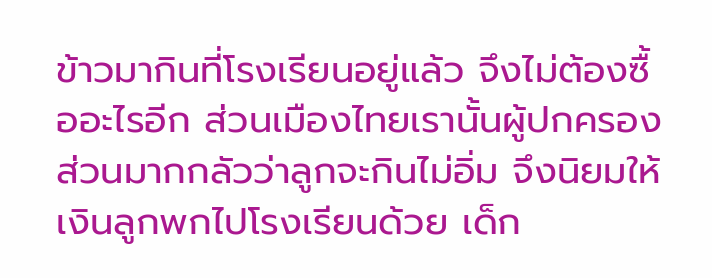ข้าวมากินที่โรงเรียนอยู่แล้ว จึงไม่ต้องซื้ออะไรอีก ส่วนเมืองไทยเรานั้นผู้ปกครองส่วนมากกลัวว่าลูกจะกินไม่อิ่ม จึงนิยมให้เงินลูกพกไปโรงเรียนด้วย เด็ก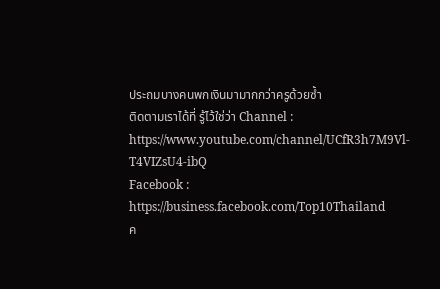ประถมบางคนพกเงินมามากกว่าครูด้วยซ้ำ
ติดตามเราได้ที่ รู้ไว้ใช่ว่า Channel : https://www.youtube.com/channel/UCfR3h7M9Vl-T4VIZsU4-ibQ
Facebook : https://business.facebook.com/Top10Thailand
ค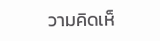วามคิดเห็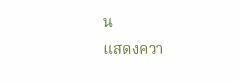น
แสดงควา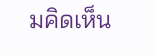มคิดเห็น